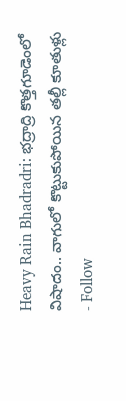Heavy Rain Bhadradri: భద్రాద్రి కొత్తగూడెంలో విషాదం.. వాగులో కొట్టుకుపోయిన తల్లీ కూతుళ్లు
- Follow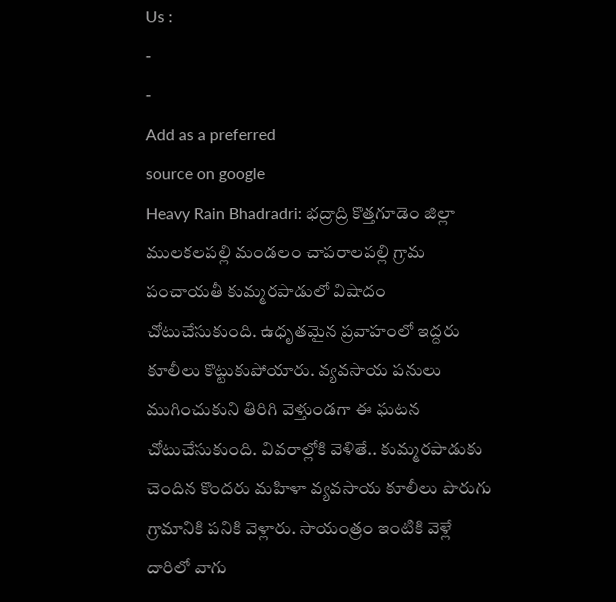Us :
-
-
Add as a preferred
source on google
Heavy Rain Bhadradri: భద్రాద్రి కొత్తగూడెం జిల్లా ములకలపల్లి మండలం చాపరాలపల్లి గ్రామ పంచాయతీ కుమ్మరపాడులో విషాదం చోటుచేసుకుంది. ఉధృతమైన ప్రవాహంలో ఇద్దరు కూలీలు కొట్టుకుపోయారు. వ్యవసాయ పనులు ముగించుకుని తిరిగి వెళ్తుండగా ఈ ఘటన చోటుచేసుకుంది. వివరాల్లోకి వెళితే.. కుమ్మరపాడుకు చెందిన కొందరు మహిళా వ్యవసాయ కూలీలు పొరుగు గ్రామానికి పనికి వెళ్లారు. సాయంత్రం ఇంటికి వెళ్లే దారిలో వాగు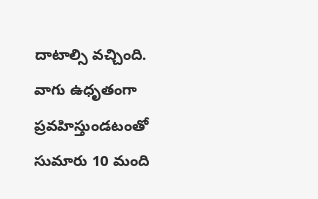దాటాల్సి వచ్చింది. వాగు ఉధృతంగా ప్రవహిస్తుండటంతో సుమారు 10 మంది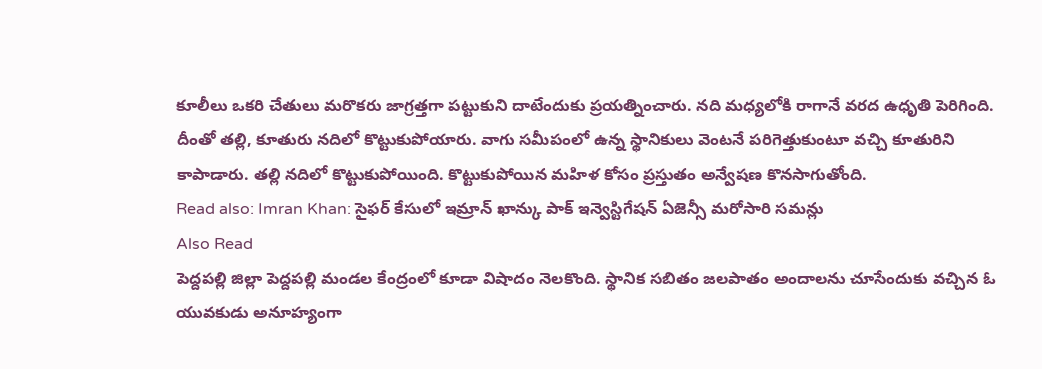కూలీలు ఒకరి చేతులు మరొకరు జాగ్రత్తగా పట్టుకుని దాటేందుకు ప్రయత్నించారు. నది మధ్యలోకి రాగానే వరద ఉధృతి పెరిగింది. దీంతో తల్లి, కూతురు నదిలో కొట్టుకుపోయారు. వాగు సమీపంలో ఉన్న స్థానికులు వెంటనే పరిగెత్తుకుంటూ వచ్చి కూతురిని కాపాడారు. తల్లి నదిలో కొట్టుకుపోయింది. కొట్టుకుపోయిన మహిళ కోసం ప్రస్తుతం అన్వేషణ కొనసాగుతోంది.
Read also: Imran Khan: సైఫర్ కేసులో ఇమ్రాన్ ఖాన్కు పాక్ ఇన్వెస్టిగేషన్ ఏజెన్సీ మరోసారి సమన్లు
Also Read
పెద్దపల్లి జిల్లా పెద్దపల్లి మండల కేంద్రంలో కూడా విషాదం నెలకొంది. స్థానిక సబితం జలపాతం అందాలను చూసేందుకు వచ్చిన ఓ యువకుడు అనూహ్యంగా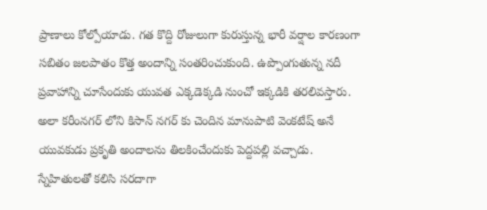ప్రాణాలు కోల్పోయాడు. గత కొద్ది రోజులుగా కురుస్తున్న భారీ వర్షాల కారణంగా సబితం జలపాతం కొత్త అందాన్ని సంతరించుకుంది. ఉప్పొంగుతున్న నదీ ప్రవాహాన్ని చూసేందుకు యువత ఎక్కడెక్కడి నుంచో ఇక్కడికి తరలివస్తారు. అలా కరీంనగర్ లోని కిసాన్ నగర్ కు చెందిన మానుపాటి వెంకటేష్ అనే యువకుడు ప్రకృతి అందాలను తిలకించేందుకు పెద్దపల్లి వచ్చాడు. స్నేహితులతో కలిసి సరదాగా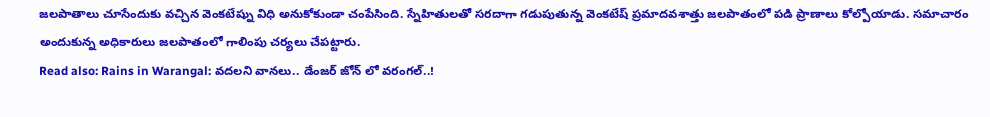జలపాతాలు చూసేందుకు వచ్చిన వెంకటేష్ను విధి అనుకోకుండా చంపేసింది. స్నేహితులతో సరదాగా గడుపుతున్న వెంకటేష్ ప్రమాదవశాత్తు జలపాతంలో పడి ప్రాణాలు కోల్పోయాడు. సమాచారం అందుకున్న అధికారులు జలపాతంలో గాలింపు చర్యలు చేపట్టారు.
Read also: Rains in Warangal: వదలని వానలు.. డేంజర్ జోన్ లో వరంగల్..!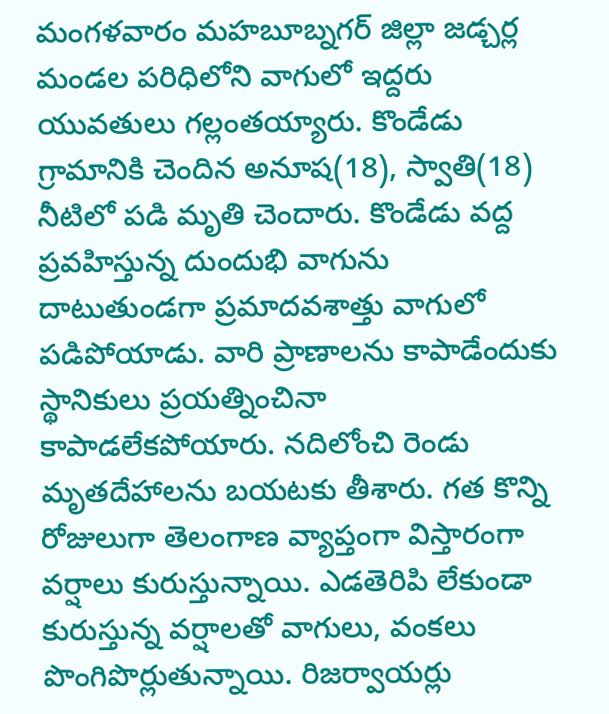మంగళవారం మహబూబ్నగర్ జిల్లా జడ్చర్ల మండల పరిధిలోని వాగులో ఇద్దరు యువతులు గల్లంతయ్యారు. కొండేడు గ్రామానికి చెందిన అనూష(18), స్వాతి(18) నీటిలో పడి మృతి చెందారు. కొండేడు వద్ద ప్రవహిస్తున్న దుందుభి వాగును దాటుతుండగా ప్రమాదవశాత్తు వాగులో పడిపోయాడు. వారి ప్రాణాలను కాపాడేందుకు స్థానికులు ప్రయత్నించినా కాపాడలేకపోయారు. నదిలోంచి రెండు మృతదేహాలను బయటకు తీశారు. గత కొన్ని రోజులుగా తెలంగాణ వ్యాప్తంగా విస్తారంగా వర్షాలు కురుస్తున్నాయి. ఎడతెరిపి లేకుండా కురుస్తున్న వర్షాలతో వాగులు, వంకలు పొంగిపొర్లుతున్నాయి. రిజర్వాయర్లు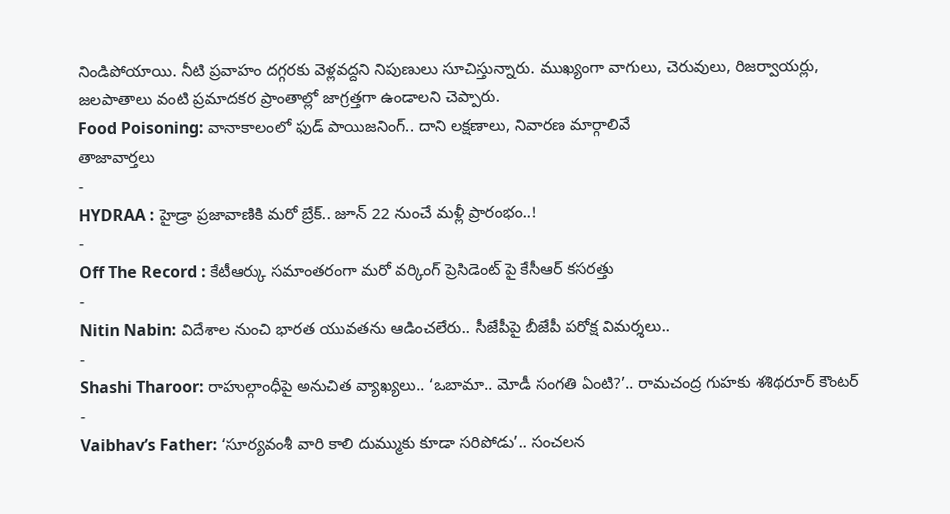నిండిపోయాయి. నీటి ప్రవాహం దగ్గరకు వెళ్లవద్దని నిపుణులు సూచిస్తున్నారు. ముఖ్యంగా వాగులు, చెరువులు, రిజర్వాయర్లు, జలపాతాలు వంటి ప్రమాదకర ప్రాంతాల్లో జాగ్రత్తగా ఉండాలని చెప్పారు.
Food Poisoning: వానాకాలంలో ఫుడ్ పాయిజనింగ్.. దాని లక్షణాలు, నివారణ మార్గాలివే
తాజావార్తలు
-
HYDRAA : హైడ్రా ప్రజావాణికి మరో బ్రేక్.. జూన్ 22 నుంచే మళ్లీ ప్రారంభం..!
-
Off The Record : కేటీఆర్కు సమాంతరంగా మరో వర్కింగ్ ప్రెసిడెంట్ పై కేసీఆర్ కసరత్తు
-
Nitin Nabin: విదేశాల నుంచి భారత యువతను ఆడించలేరు.. సీజేపీపై బీజేపీ పరోక్ష విమర్శలు..
-
Shashi Tharoor: రాహుల్గాంధీపై అనుచిత వ్యాఖ్యలు.. ‘ఒబామా.. మోడీ సంగతి ఏంటి?’.. రామచంద్ర గుహకు శశిథరూర్ కౌంటర్
-
Vaibhav’s Father: ‘సూర్యవంశీ వారి కాలి దుమ్ముకు కూడా సరిపోడు’.. సంచలన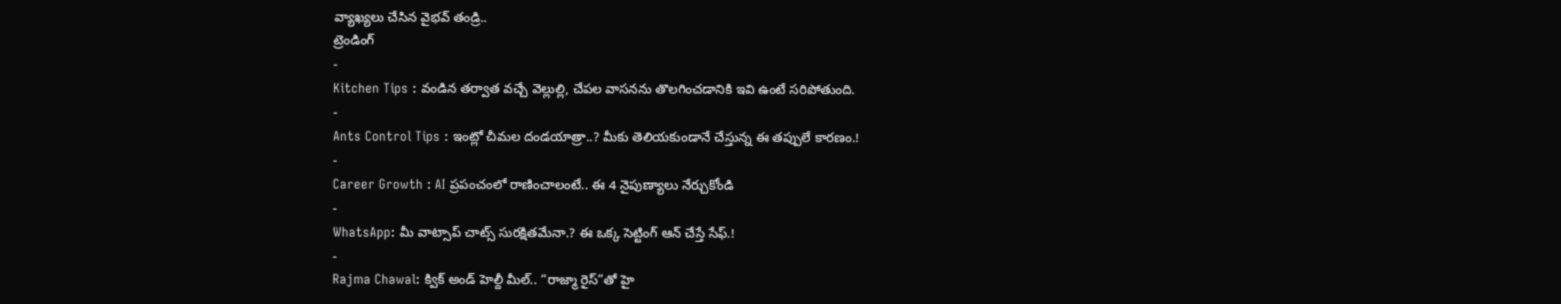వ్యాఖ్యలు చేసిన వైభవ్ తండ్రి..
ట్రెండింగ్
-
Kitchen Tips : వండిన తర్వాత వచ్చే వెల్లుల్లి, చేపల వాసనను తొలగించడానికి ఇవి ఉంటే సరిపోతుంది.
-
Ants Control Tips : ఇంట్లో చీమల దండయాత్రా..? మీకు తెలియకుండానే చేస్తున్న ఈ తప్పులే కారణం.!
-
Career Growth : AI ప్రపంచంలో రాణించాలంటే.. ఈ 4 నైపుణ్యాలు నేర్చుకోండి
-
WhatsApp: మీ వాట్సాప్ చాట్స్ సురక్షితమేనా.? ఈ ఒక్క సెట్టింగ్ ఆన్ చేస్తే సేఫ్.!
-
Rajma Chawal: క్విక్ అండ్ హెల్దీ మీల్.. “రాజ్మా రైస్”తో హై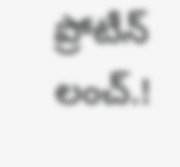ప్రోటీన్ లంచ్.!